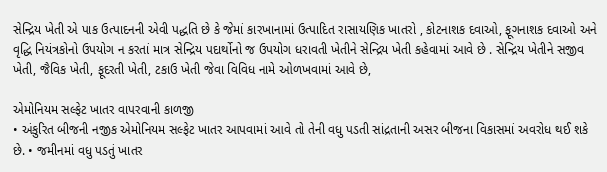સેન્દ્રિય ખેતી એ પાક ઉત્પાદનની એવી પદ્ધતિ છે કે જેમાં કારખાનામાં ઉત્પાદિત રાસાયણિક ખાતરો , કોટનાશક દવાઓ, ફૂગનાશક દવાઓ અને વૃદ્ધિ નિયંત્રકોનો ઉપયોગ ન કરતાં માત્ર સેન્દ્રિય પદાર્થોનો જ ઉપયોગ ધરાવતી ખેતીને સેન્દ્રિય ખેતી કહેવામાં આવે છે . સેન્દ્રિય ખેતીને સજીવ ખેતી, જૈવિક ખેતી, ફૂદરતી ખેતી, ટકાઉ ખેતી જેવા વિવિધ નામે ઓળખવામાં આવે છે,

એમોનિયમ સલ્ફેટ ખાતર વાપરવાની કાળજી
• અંકુરિત બીજની નજીક એમોનિયમ સલ્ફેટ ખાતર આપવામાં આવે તો તેની વધુ પડતી સાંદ્રતાની અસર બીજના વિકાસમાં અવરોધ થઈ શકે છે. • જમીનમાં વધુ પડતું ખાતર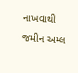નાખવાથી જમીન અમ્લ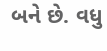બને છે. વધુ